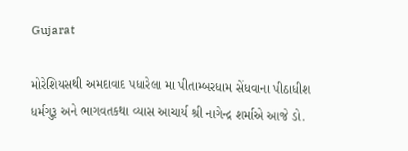Gujarat

મોરેશિયસથી અમદાવાદ પધારેલા મા પીતામ્બરધામ સેંધવાના પીઠાધીશ ધર્મગુરૂ અને ભાગવતકથા વ્યાસ આચાર્ય શ્રી નાગેન્દ્ર શર્માએ આજે ડો.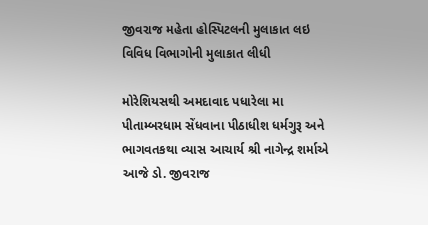જીવરાજ મહેતા હોસ્પિટલની મુલાકાત લઇ વિવિધ વિભાગોની મુલાકાત લીધી

મોરેશિયસથી અમદાવાદ પધારેલા મા પીતામ્બરધામ સેંધવાના પીઠાધીશ ધર્મગુરૂ અને ભાગવતકથા વ્યાસ આચાર્ય શ્રી નાગેન્દ્ર શર્માએ આજે ડો. જીવરાજ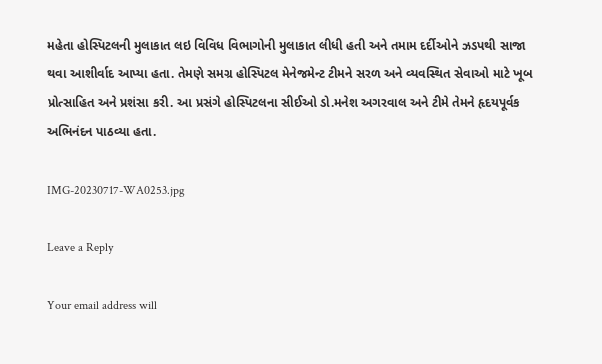મહેતા હોસ્પિટલની મુલાકાત લઇ વિવિધ વિભાગોની મુલાકાત લીધી હતી અને તમામ દર્દીઓને ઝડપથી સાજા થવા આશીર્વાદ આપ્યા હતા. તેમણે સમગ્ર હોસ્પિટલ મેનેજમેન્ટ ટીમને સરળ અને વ્યવસ્થિત સેવાઓ માટે ખૂબ પ્રોત્સાહિત અને પ્રશંસા કરી. આ પ્રસંગે હોસ્પિટલના સીઈઓ ડો.મનેશ અગરવાલ અને ટીમે તેમને હૃદયપૂર્વક અભિનંદન પાઠવ્યા હતા.

IMG-20230717-WA0253.jpg

Leave a Reply

Your email address will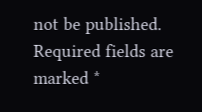not be published. Required fields are marked *